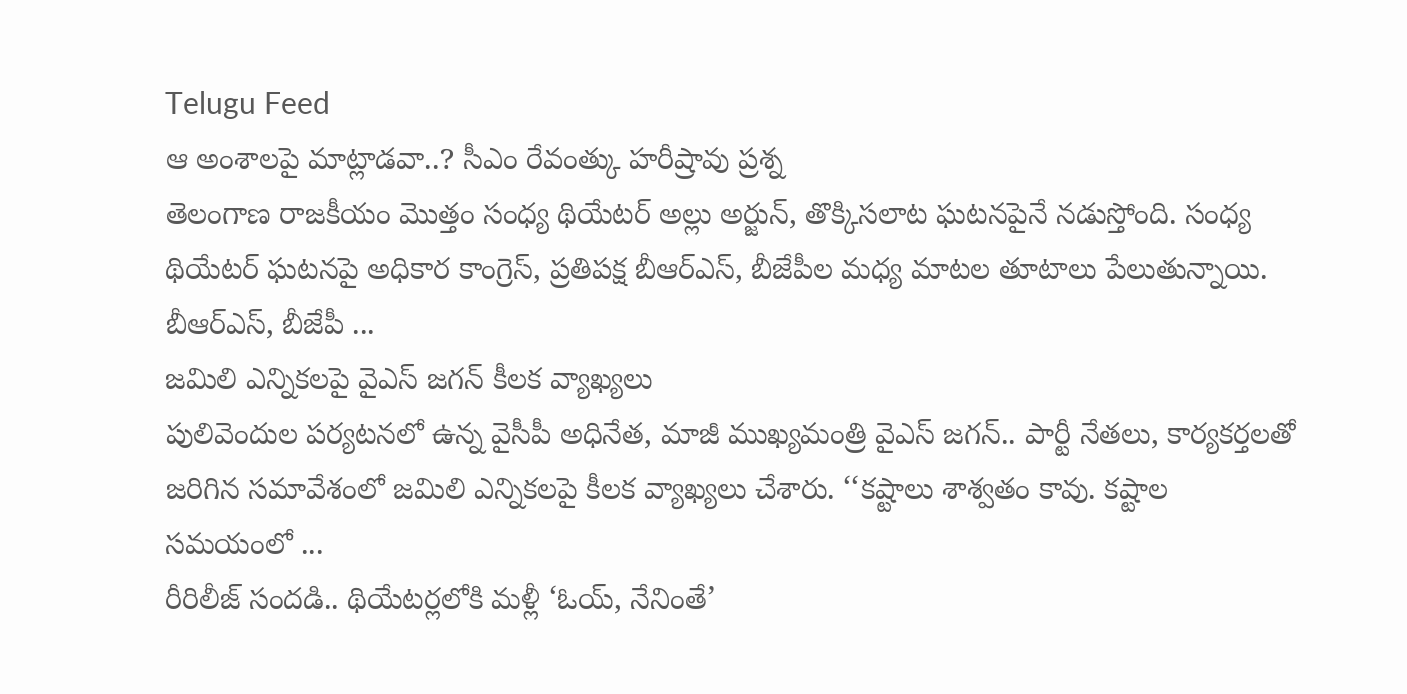Telugu Feed
ఆ అంశాలపై మాట్లాడవా..? సీఎం రేవంత్కు హరీష్రావు ప్రశ్న
తెలంగాణ రాజకీయం మొత్తం సంధ్య థియేటర్ అల్లు అర్జున్, తొక్కిసలాట ఘటనపైనే నడుస్తోంది. సంధ్య థియేటర్ ఘటనపై అధికార కాంగ్రెస్, ప్రతిపక్ష బీఆర్ఎస్, బీజేపీల మధ్య మాటల తూటాలు పేలుతున్నాయి. బీఆర్ఎస్, బీజేపీ ...
జమిలి ఎన్నికలపై వైఎస్ జగన్ కీలక వ్యాఖ్యలు
పులివెందుల పర్యటనలో ఉన్న వైసీపీ అధినేత, మాజీ ముఖ్యమంత్రి వైఎస్ జగన్.. పార్టీ నేతలు, కార్యకర్తలతో జరిగిన సమావేశంలో జమిలి ఎన్నికలపై కీలక వ్యాఖ్యలు చేశారు. ‘‘కష్టాలు శాశ్వతం కావు. కష్టాల సమయంలో ...
రీరిలీజ్ సందడి.. థియేటర్లలోకి మళ్లీ ‘ఓయ్, నేనింతే’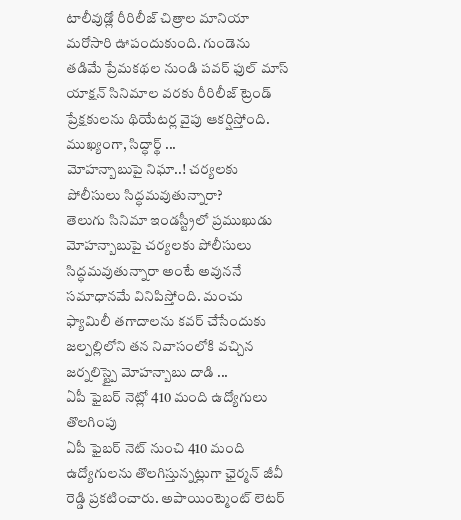టాలీవుడ్లో రీరిలీజ్ చిత్రాల మానియా మరోసారి ఊపందుకుంది. గుండెను తడిమే ప్రేమకథల నుండి పవర్ ఫుల్ మాస్ యాక్షన్ సినిమాల వరకు రీరిలీజ్ ట్రెండ్ ప్రేక్షకులను థియేటర్ల వైపు ఆకర్షిస్తోంది. ముఖ్యంగా, సిద్ధార్థ్ ...
మోహన్బాబుపై నిఘా..! చర్యలకు పోలీసులు సిద్ధమవుతున్నారా?
తెలుగు సినిమా ఇండస్ట్రీలో ప్రముఖుడు మోహన్బాబుపై చర్యలకు పోలీసులు సిద్ధమవుతున్నారా అంటే అవుననే సమాధానమే వినిపిస్తోంది. మంచు ఫ్యామిలీ తగాదాలను కవర్ చేసేందుకు జల్పల్లిలోని తన నివాసంలోకి వచ్చిన జర్నలిస్ట్పై మోహన్బాబు దాడి ...
ఏపీ ఫైబర్ నెట్లో 410 మంది ఉద్యోగులు తొలగింపు
ఏపీ ఫైబర్ నెట్ నుంచి 410 మంది ఉద్యోగులను తొలగిస్తున్నట్లుగా ఛైర్మన్ జీవీ రెడ్డి ప్రకటించారు. అపాయింట్మెంట్ లెటర్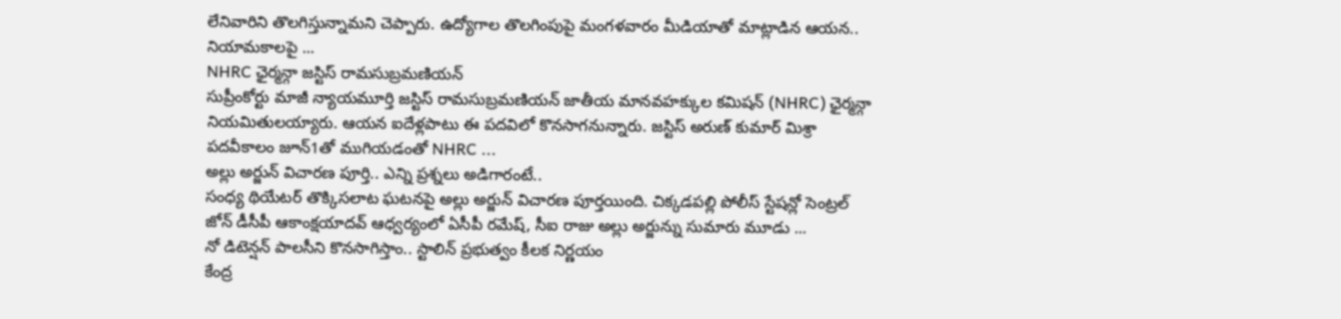లేనివారిని తొలగిస్తున్నామని చెప్పారు. ఉద్యోగాల తొలగింపుపై మంగళవారం మీడియాతో మాట్లాడిన ఆయన.. నియామకాలపై ...
NHRC ఛైర్మన్గా జస్టిస్ రామసుబ్రమణియన్
సుప్రీంకోర్టు మాజీ న్యాయమూర్తి జస్టిస్ రామసుబ్రమణియన్ జాతీయ మానవహక్కుల కమిషన్ (NHRC) ఛైర్మన్గా నియమితులయ్యారు. ఆయన ఐదేళ్లపాటు ఈ పదవిలో కొనసాగనున్నారు. జస్టిస్ అరుణ్ కుమార్ మిశ్రా పదవీకాలం జూన్1తో ముగియడంతో NHRC ...
అల్లు అర్జున్ విచారణ పూర్తి.. ఎన్ని ప్రశ్నలు అడిగారంటే..
సంధ్య థియేటర్ తొక్కిసలాట ఘటనపై అల్లు అర్జున్ విచారణ పూర్తయింది. చిక్కడపల్లి పోలీస్ స్టేషన్లో సెంట్రల్ జోన్ డీసీపీ ఆకాంక్షయాదవ్ ఆధ్వర్యంలో ఏసీపీ రమేష్, సీఐ రాజు అల్లు అర్జున్ను సుమారు మూడు ...
నో డిటెన్షన్ పాలసీని కొనసాగిస్తాం.. స్టాలిన్ ప్రభుత్వం కీలక నిర్ణయం
కేంద్ర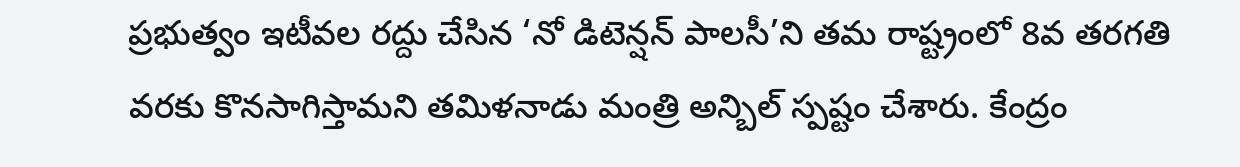ప్రభుత్వం ఇటీవల రద్దు చేసిన ‘నో డిటెన్షన్ పాలసీ’ని తమ రాష్ట్రంలో 8వ తరగతి వరకు కొనసాగిస్తామని తమిళనాడు మంత్రి అన్బిల్ స్పష్టం చేశారు. కేంద్రం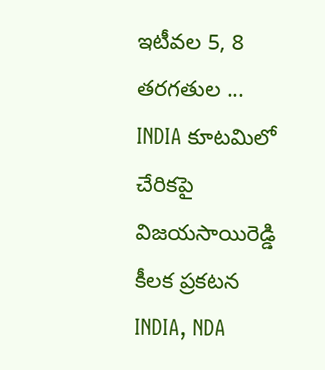ఇటీవల 5, 8 తరగతుల ...
INDIA కూటమిలో చేరికపై విజయసాయిరెడ్డి కీలక ప్రకటన
INDIA, NDA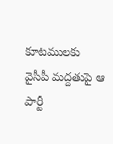కూటములకు వైసీపీ మద్దతుపై ఆ పార్టీ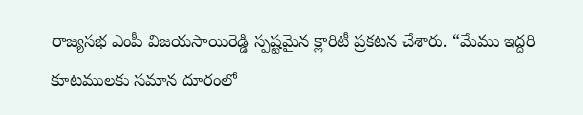రాజ్యసభ ఎంపీ విజయసాయిరెడ్డి స్పష్టమైన క్లారిటీ ప్రకటన చేశారు. “మేము ఇద్దరి కూటములకు సమాన దూరంలో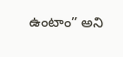ఉంటాం” అని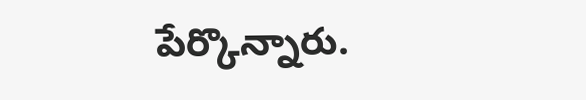పేర్కొన్నారు.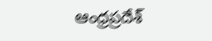ఆంధ్రప్రదేశ్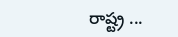రాష్ట్ర ...